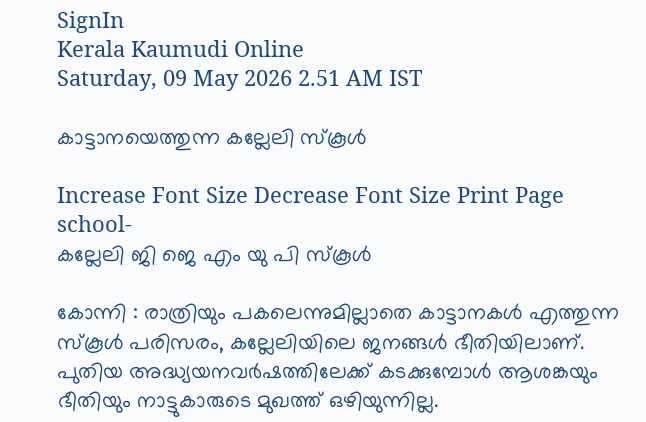SignIn
Kerala Kaumudi Online
Saturday, 09 May 2026 2.51 AM IST

കാട്ടാനയെത്തുന്ന കല്ലേലി സ്കൂൾ

Increase Font Size Decrease Font Size Print Page
school-
കല്ലേലി ജി ജെ എം യു പി സ്കൂൾ

കോന്നി : രാത്രിയും പകലെന്നുമില്ലാതെ കാട്ടാനകൾ എത്തുന്ന സ്കൂൾ പരിസരം, കല്ലേലിയിലെ ജനങ്ങൾ ഭീതിയിലാണ്. പുതിയ അദ്ധ്യയനവർഷത്തിലേക്ക് കടക്കുമ്പോൾ ആശങ്കയും ഭീതിയും നാട്ടുകാരുടെ മുഖത്ത് ഒഴിയുന്നില്ല.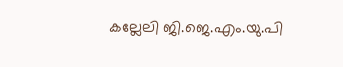കല്ലേലി ജി.ജെ.എം.യു.പി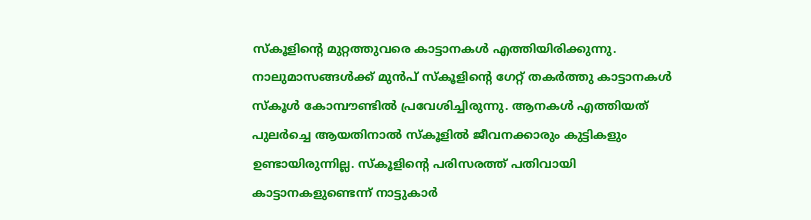സ്കൂളിന്റെ മുറ്റത്തുവരെ കാട്ടാനകൾ എത്തിയിരിക്കുന്നു. നാലുമാസങ്ങൾക്ക് മുൻപ് സ്കൂളിന്റെ ഗേറ്റ് തകർത്തു കാട്ടാനകൾ സ്കൂൾ കോമ്പൗണ്ടിൽ പ്രവേശിച്ചിരുന്നു. ആനകൾ എത്തിയത് പുലർച്ചെ ആയതിനാൽ സ്കൂളിൽ ജീവനക്കാരും കുട്ടികളും ഉണ്ടായിരുന്നില്ല. സ്കൂളിന്റെ പരിസരത്ത് പതിവായി കാട്ടാനകളുണ്ടെന്ന് നാട്ടുകാർ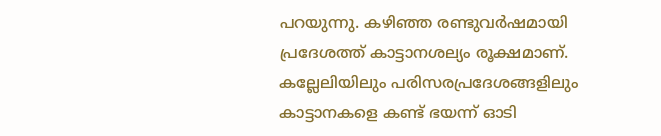പറയുന്നു. കഴിഞ്ഞ രണ്ടുവർഷമായി പ്രദേശത്ത് കാട്ടാനശല്യം രൂക്ഷമാണ്. കല്ലേലിയിലും പരിസരപ്രദേശങ്ങളിലും കാട്ടാനകളെ കണ്ട് ഭയന്ന് ഓടി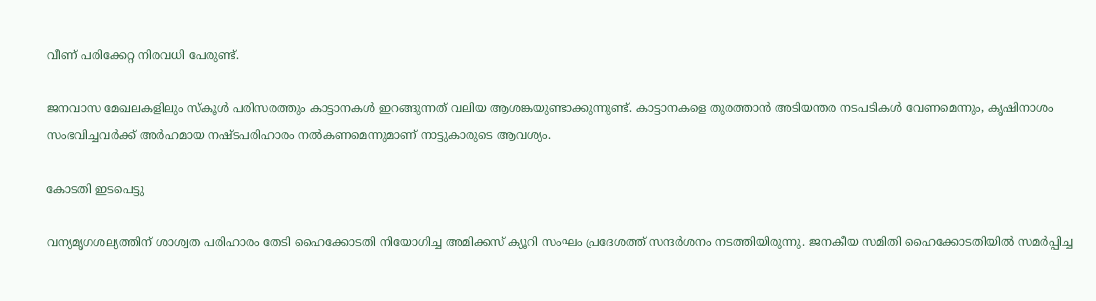വീണ് പരിക്കേറ്റ നിരവധി പേരുണ്ട്.

ജനവാസ മേഖലകളിലും സ്കൂൾ പരിസരത്തും കാട്ടാനകൾ ഇറങ്ങുന്നത് വലിയ ആശങ്കയുണ്ടാക്കുന്നുണ്ട്. കാട്ടാനകളെ തുരത്താൻ അടിയന്തര നടപടികൾ വേണമെന്നും, കൃഷിനാശം സംഭവിച്ചവർക്ക് അർഹമായ നഷ്ടപരിഹാരം നൽകണമെന്നുമാണ് നാട്ടുകാരുടെ ആവശ്യം.

കോടതി ഇടപെട്ടു

വന്യമൃഗശല്യത്തിന് ശാശ്വത പരിഹാരം തേടി ഹൈക്കോടതി നിയോഗിച്ച അമിക്കസ് ക്യൂറി സംഘം പ്രദേശത്ത് സന്ദർശനം നടത്തിയിരുന്നു. ജനകീയ സമിതി ഹൈക്കോടതിയിൽ സമർപ്പിച്ച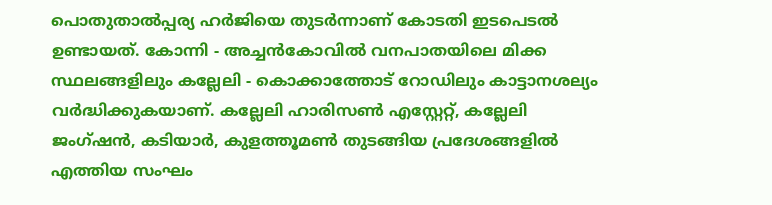പൊതുതാൽപ്പര്യ ഹർജിയെ തുടർന്നാണ് കോടതി ഇടപെടൽ ഉണ്ടായത്. കോന്നി - അച്ചൻകോവിൽ വനപാതയിലെ മിക്ക സ്ഥലങ്ങളിലും കല്ലേലി - കൊക്കാത്തോട് റോഡിലും കാട്ടാനശല്യം വർദ്ധിക്കുകയാണ്. കല്ലേലി ഹാരിസൺ എസ്റ്റേറ്റ്, കല്ലേലി ജംഗ്ഷൻ, കടിയാർ, കുളത്തൂമൺ തുടങ്ങിയ പ്രദേശങ്ങളിൽ എത്തിയ സംഘം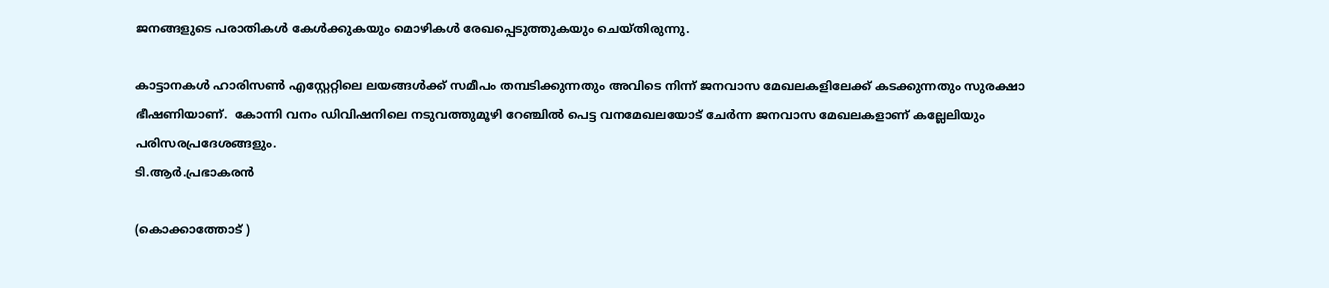ജനങ്ങളുടെ പരാതികൾ കേൾക്കുകയും മൊഴികൾ രേഖപ്പെടുത്തുകയും ചെയ്തിരുന്നു.

കാട്ടാനകൾ ഹാരിസൺ എസ്റ്റേറ്റിലെ ലയങ്ങൾക്ക് സമീപം തമ്പടിക്കുന്നതും അവിടെ നിന്ന് ജനവാസ മേഖലകളിലേക്ക് കടക്കുന്നതും സുരക്ഷാ ഭീഷണിയാണ്.  കോന്നി വനം ഡിവിഷനിലെ നടുവത്തുമൂഴി റേഞ്ചിൽ പെട്ട വനമേഖലയോട് ചേർന്ന ജനവാസ മേഖലകളാണ് കല്ലേലിയും പരിസരപ്രദേശങ്ങളും.
ടി.ആർ.പ്രഭാകരൻ

(കൊക്കാത്തോട് )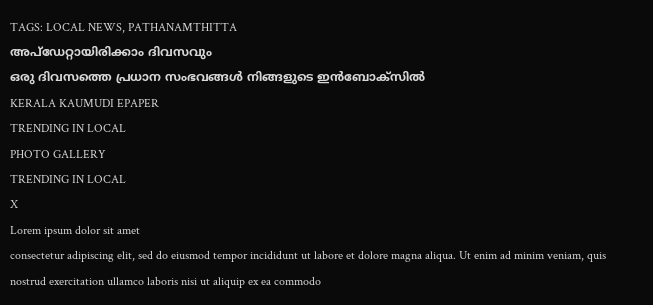TAGS: LOCAL NEWS, PATHANAMTHITTA
അപ്ഡേറ്റായിരിക്കാം ദിവസവും
ഒരു ദിവസത്തെ പ്രധാന സംഭവങ്ങൾ നിങ്ങളുടെ ഇൻബോക്സിൽ
KERALA KAUMUDI EPAPER
TRENDING IN LOCAL
PHOTO GALLERY
TRENDING IN LOCAL
X
Lorem ipsum dolor sit amet
consectetur adipiscing elit, sed do eiusmod tempor incididunt ut labore et dolore magna aliqua. Ut enim ad minim veniam, quis nostrud exercitation ullamco laboris nisi ut aliquip ex ea commodo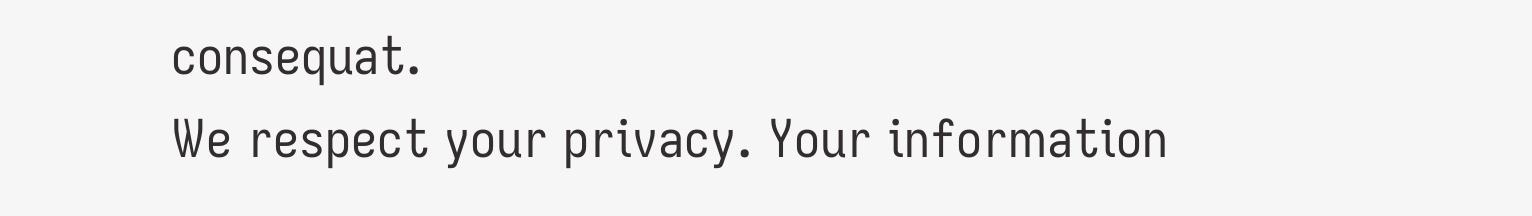consequat.
We respect your privacy. Your information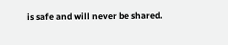is safe and will never be shared.